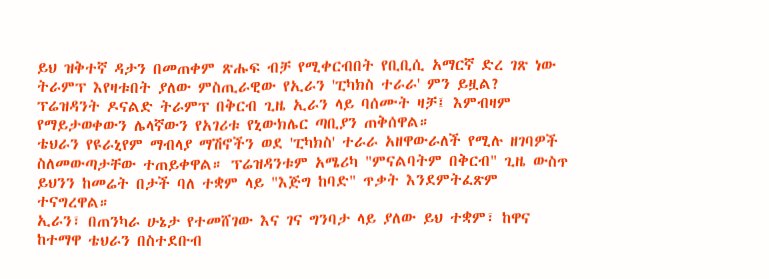ይህ ዝቅተኛ ዳታን በመጠቀም ጽሑፍ ብቻ የሚቀርብበት የቢቢሲ አማርኛ ድረ ገጽ ነው
ትራምፕ እየዛቱበት ያለው ምስጢራዊው የኢራን 'ፒካክስ ተራራ' ምን ይዟል?
ፕሬዝዳንት ዶናልድ ትራምፕ በቅርብ ጊዜ ኢራን ላይ ባሰሙት ዛቻ፤ እምብዛም የማይታወቀውን ሌላኛውን የአገሪቱ የኒውክሌር ጣቢያን ጠቅሰዋል።
ቴህራን የዩራኒየም ማብላያ ማሽኖችን ወደ 'ፒካክስ' ተራራ አዘዋውራለች የሚሉ ዘገባዎች ስለመውጣታቸው ተጠይቀዋል። ፕሬዝዳንቱም አሜሪካ "ምናልባትም በቅርብ" ጊዜ ውስጥ ይህንን ከመሬት በታች ባለ ተቋም ላይ "እጅግ ከባድ" ጥቃት እንደምትፈጽም ተናግረዋል።
ኢራን፣ በጠንካራ ሁኔታ የተመሸገው እና ገና ግንባታ ላይ ያለው ይህ ተቋም፣ ከዋና ከተማዋ ቴህራን በስተደቡብ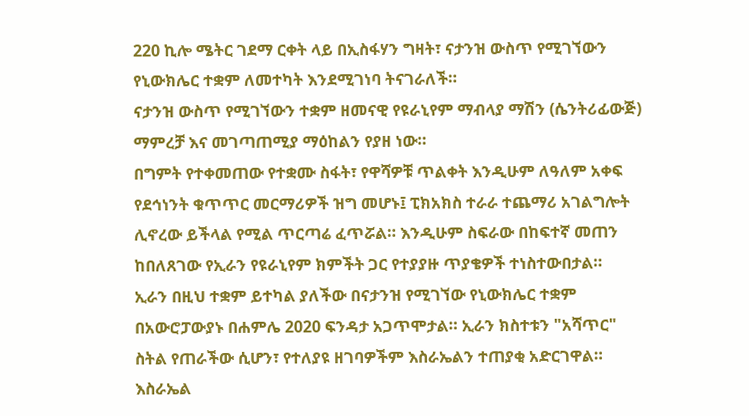220 ኪሎ ሜትር ገደማ ርቀት ላይ በኢስፋሃን ግዛት፣ ናታንዝ ውስጥ የሚገኘውን የኒውክሌር ተቋም ለመተካት እንደሚገነባ ትናገራለች።
ናታንዝ ውስጥ የሚገኘውን ተቋም ዘመናዊ የዩራኒየም ማብላያ ማሽን (ሴንትሪፊውጅ) ማምረቻ እና መገጣጠሚያ ማዕከልን የያዘ ነው።
በግምት የተቀመጠው የተቋሙ ስፋት፣ የዋሻዎቹ ጥልቀት እንዲሁም ለዓለም አቀፍ የደኅነንት ቁጥጥር መርማሪዎች ዝግ መሆኑ፤ ፒክአክስ ተራራ ተጨማሪ አገልግሎት ሊኖረው ይችላል የሚል ጥርጣሬ ፈጥሯል። እንዲሁም ስፍራው በከፍተኛ መጠን ከበለጸገው የኢራን የዩራኒየም ክምችት ጋር የተያያዙ ጥያቄዎች ተነስተውበታል።
ኢራን በዚህ ተቋም ይተካል ያለችው በናታንዝ የሚገኘው የኒውክሌር ተቋም በአውሮፓውያኑ በሐምሌ 2020 ፍንዳታ አጋጥሞታል። ኢራን ክስተቱን "አሻጥር" ስትል የጠራችው ሲሆን፣ የተለያዩ ዘገባዎችም እስራኤልን ተጠያቂ አድርገዋል። እስራኤል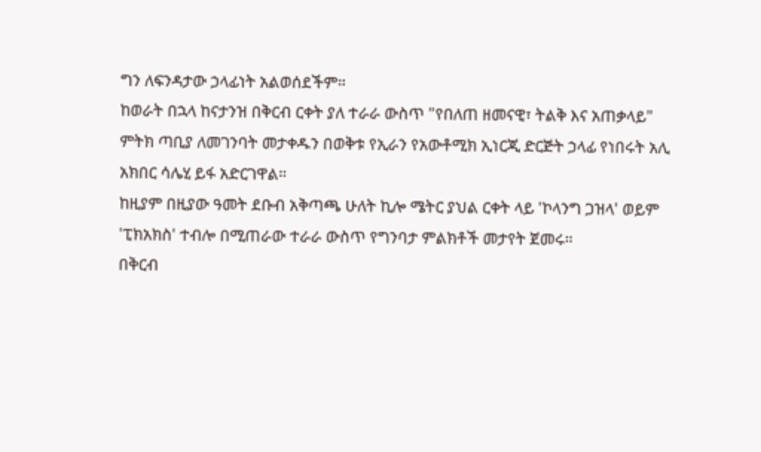ግን ለፍንዳታው ኃላፊነት አልወሰደችም።
ከወራት በኋላ ከናታንዝ በቅርብ ርቀት ያለ ተራራ ውስጥ "የበለጠ ዘመናዊ፣ ትልቅ እና አጠቃላይ" ምትክ ጣቢያ ለመገንባት መታቀዱን በወቅቱ የኢራን የአውቶሚክ ኢነርጂ ድርጅት ኃላፊ የነበሩት አሊ አክበር ሳሌሂ ይፋ አድርገዋል።
ከዚያም በዚያው ዓመት ደቡብ አቅጣጫ ሁለት ኪሎ ሜትር ያህል ርቀት ላይ 'ኮላንግ ጋዝላ' ወይም 'ፒክአክስ' ተብሎ በሚጠራው ተራራ ውስጥ የግንባታ ምልክቶች መታየት ጀመሩ።
በቅርብ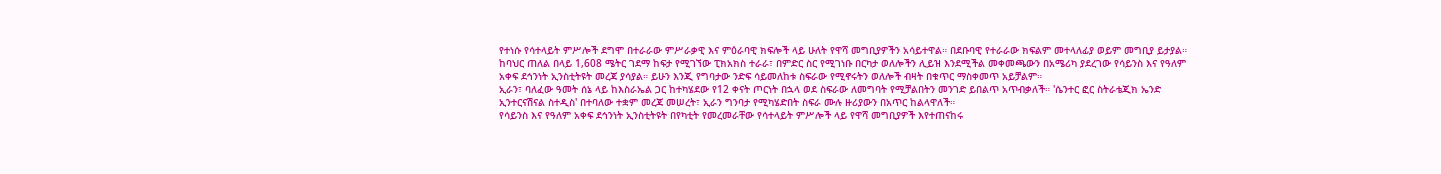የተነሱ የሳተላይት ምሥሎች ደግሞ በተራራው ምሥራቃዊ እና ምዕራባዊ ክፍሎች ላይ ሁለት የዋሻ መግቢያዎችን አሳይተዋል። በደቡባዊ የተራራው ክፍልም መተላለፊያ ወይም መግቢያ ይታያል።
ከባህር ጠለል በላይ 1,608 ሜትር ገደማ ከፍታ የሚገኘው ፒክአክስ ተራራ፣ በምድር ስር የሚገነቡ በርካታ ወለሎችን ሊይዝ እንደሚችል መቀመጫውን በአሜሪካ ያደረገው የሳይንስ እና የዓለም አቀፍ ደኅንነት ኢንስቲትዩት መረጃ ያሳያል። ይሁን እንጂ የግባታው ንድፍ ሳይመለከቱ ስፍራው የሚኖሩትን ወለሎች ብዛት በቁጥር ማስቀመጥ አይቻልም።
ኢራን፣ ባለፈው ዓመት ሰኔ ላይ ከእስራኤል ጋር ከተካሄደው የ12 ቀናት ጦርነት በኋላ ወደ ስፍራው ለመግባት የሚቻልበትን መንገድ ይበልጥ አጥብቃለች። 'ሴንተር ፎር ስትራቴጂክ ኤንድ ኢንተርናሽናል ስተዲስ' በተባለው ተቋም መረጃ መሠረት፣ ኢራን ግንባታ የሚካሄድበት ስፍራ ሙሉ ዙሪያውን በአጥር ከልላዋለች።
የሳይንስ እና የዓለም አቀፍ ደኅንነት ኢንስቲትዩት በየካቲት የመረመራቸው የሳተላይት ምሥሎች ላይ የዋሻ መግቢያዎች እየተጠናከሩ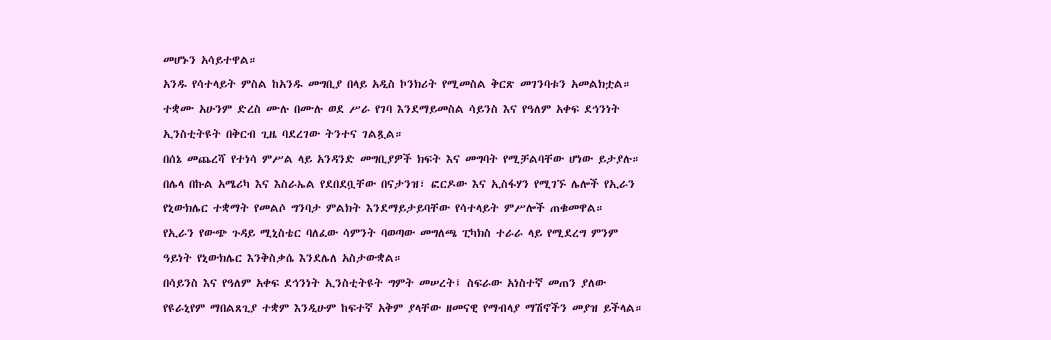መሆኑን አሳይተዋል።
አንዱ የሳተላይት ምስል ከአንዱ መግቢያ በላይ አዲስ ኮንክሪት የሚመስል ቅርጽ መገንባቱን አመልክቷል።
ተቋሙ አሁንም ድረስ ሙሉ በሙሉ ወደ ሥራ የገባ እንደማይመስል ሳይንስ እና የዓለም አቀፍ ደኅንነት ኢንስቲትዩት በቅርብ ጊዜ ባደረገው ትንተና ገልጿል።
በሰኔ መጨረሻ የተነሳ ምሥል ላይ አንዳንድ መግቢያዎች ክፍት እና መግባት የሚቻልባቸው ሆነው ይታያሉ።
በሌላ በኩል አሜሪካ እና እስራኤል የደበደቧቸው በናታንዝ፣ ፎርዶው እና ኢስፋሃን የሚገኙ ሌሎች የኢራን የኒውክሌር ተቋማት የመልሶ ግንባታ ምልክት እንደማይታይባቸው የሳተላይት ምሥሎች ጠቁመዋል።
የኢራን የውጭ ጉዳይ ሚኒስቴር ባለፈው ሳምንት ባወጣው መግለጫ ፒካክስ ተራራ ላይ የሚደረግ ምንም ዓይነት የኒውክሌር እንቅስቃሴ እንደሌለ አስታውቋል።
በሳይንስ እና የዓለም አቀፍ ደኅንነት ኢንስቲትዩት ግምት መሠረት፤ ስፍራው አነስተኛ መጠን ያለው የዩራኒየም ማበልጸጊያ ተቋም እንዲሁም ከፍተኛ አቅም ያላቸው ዘመናዊ የማብላያ ማሽኖችን መያዝ ይችላል።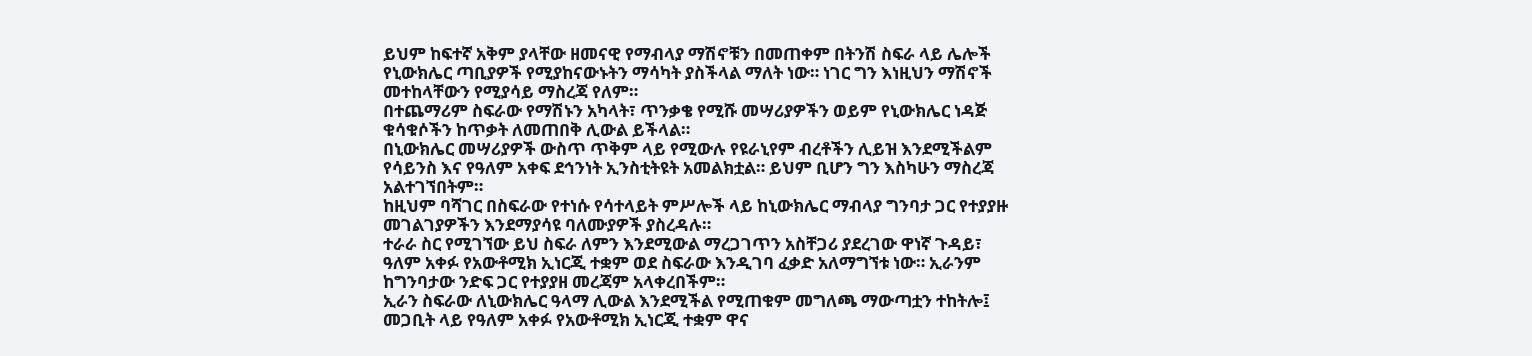ይህም ከፍተኛ አቅም ያላቸው ዘመናዊ የማብላያ ማሽኖቹን በመጠቀም በትንሽ ስፍራ ላይ ሌሎች የኒውክሌር ጣቢያዎች የሚያከናውኑትን ማሳካት ያስችላል ማለት ነው። ነገር ግን እነዚህን ማሽኖች መተከላቸውን የሚያሳይ ማስረጃ የለም።
በተጨማሪም ስፍራው የማሽኑን አካላት፣ ጥንቃቄ የሚሹ መሣሪያዎችን ወይም የኒውክሌር ነዳጅ ቁሳቁሶችን ከጥቃት ለመጠበቅ ሊውል ይችላል።
በኒውክሌር መሣሪያዎች ውስጥ ጥቅም ላይ የሚውሉ የዩራኒየም ብረቶችን ሊይዝ እንደሚችልም የሳይንስ እና የዓለም አቀፍ ደኅንነት ኢንስቲትዩት አመልክቷል። ይህም ቢሆን ግን እስካሁን ማስረጃ አልተገኘበትም።
ከዚህም ባሻገር በስፍራው የተነሱ የሳተላይት ምሥሎች ላይ ከኒውክሌር ማብላያ ግንባታ ጋር የተያያዙ መገልገያዎችን እንደማያሳዩ ባለሙያዎች ያስረዳሉ።
ተራራ ስር የሚገኘው ይህ ስፍራ ለምን እንደሚውል ማረጋገጥን አስቸጋሪ ያደረገው ዋነኛ ጉዳይ፣ ዓለም አቀፉ የአውቶሚክ ኢነርጂ ተቋም ወደ ስፍራው እንዲገባ ፈቃድ አለማግኘቱ ነው። ኢራንም ከግንባታው ንድፍ ጋር የተያያዘ መረጃም አላቀረበችም።
ኢራን ስፍራው ለኒውክሌር ዓላማ ሊውል እንደሚችል የሚጠቁም መግለጫ ማውጣቷን ተከትሎ፤ መጋቢት ላይ የዓለም አቀፉ የአውቶሚክ ኢነርጂ ተቋም ዋና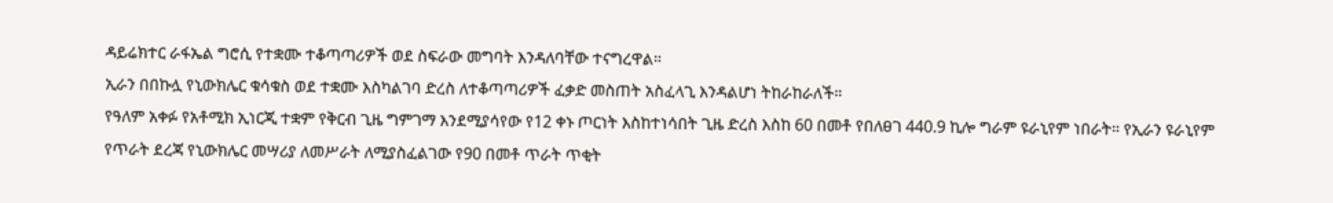ዳይሬክተር ራፋኤል ግሮሲ የተቋሙ ተቆጣጣሪዎች ወደ ስፍራው መግባት እንዳለባቸው ተናግረዋል።
ኢራን በበኩሏ የኒውክሌር ቁሳቁስ ወደ ተቋሙ እስካልገባ ድረስ ለተቆጣጣሪዎች ፈቃድ መስጠት አስፈላጊ እንዳልሆነ ትከራከራለች።
የዓለም አቀፉ የአቶሚክ ኢነርጂ ተቋም የቅርብ ጊዜ ግምገማ እንደሚያሳየው የ12 ቀኑ ጦርነት እስከተነሳበት ጊዜ ድረስ እስከ 60 በመቶ የበለፀገ 440.9 ኪሎ ግራም ዩራኒየም ነበራት። የኢራን ዩራኒየም የጥራት ደረጃ የኒውክሌር መሣሪያ ለመሥራት ለሚያስፈልገው የ90 በመቶ ጥራት ጥቂት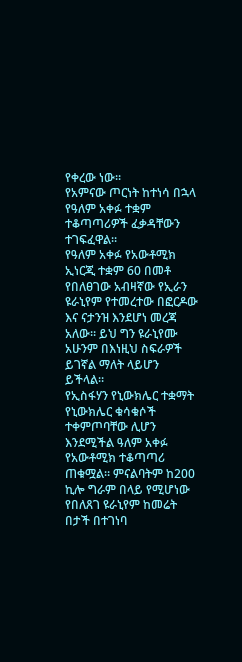የቀረው ነው።
የአምናው ጦርነት ከተነሳ በኋላ የዓለም አቀፉ ተቋም ተቆጣጣሪዎች ፈቃዳቸውን ተገፍፈዋል።
የዓለም አቀፉ የአውቶሚክ ኢነርጂ ተቋም 60 በመቶ የበለፀገው አብዛኛው የኢራን ዩራኒየም የተመረተው በፎርዶው እና ናታንዝ እንደሆነ መረጃ አለው። ይህ ግን ዩራኒየሙ አሁንም በእነዚህ ስፍራዎች ይገኛል ማለት ላይሆን ይችላል።
የኢስፋሃን የኒውክሌር ተቋማት የኒውክሌር ቁሳቁሶች ተቀምጦባቸው ሊሆን እንደሚችል ዓለም አቀፉ የአውቶሚክ ተቆጣጣሪ ጠቁሟል። ምናልባትም ከ200 ኪሎ ግራም በላይ የሚሆነው የበለጸገ ዩራኒየም ከመሬት በታች በተገነባ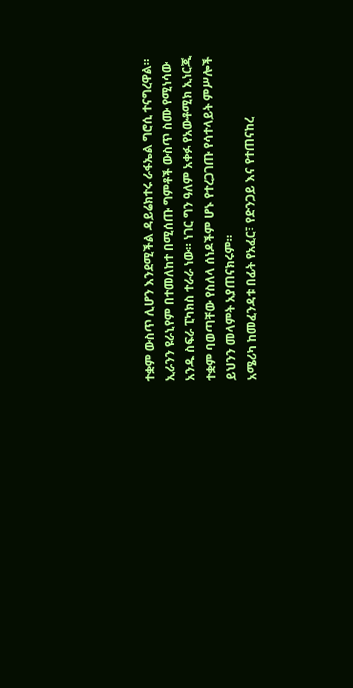ተቋም ውስጥ ሊሆን እንደሚችል ዳይሬክተሩ ራፋኤል ግሮሲ ተናግረዋል።
ኢራንን ዩራኒየም በተመለከተ በሚሰጡ ግምቶች ውስጥ ስሙ የሚነሳው አንዱ ስፍራ ፒካክስ ተራራ ነው። ነገር ግን ዓለም አቀፉ የአውቶሚክ ኢነርጂ ተቋም ባወጣቸው የስለላ ሰነዶችም ሆኑ የተረጋገጡ የሳተላይት ምሥሎች ይህንን መላምት አያጠናክሩም።
አሜሪካ ከመፈንዳቱ በፊት የአፈር፣ የድንጋይ እና የተጠናከረ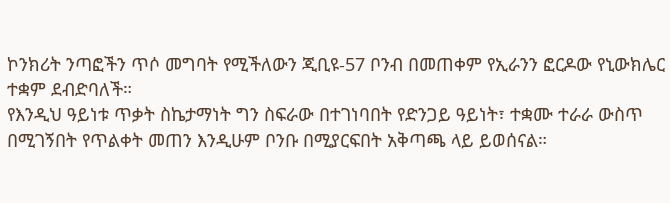ኮንክሪት ንጣፎችን ጥሶ መግባት የሚችለውን ጂቢዩ-57 ቦንብ በመጠቀም የኢራንን ፎርዶው የኒውክሌር ተቋም ደብድባለች።
የእንዲህ ዓይነቱ ጥቃት ስኬታማነት ግን ስፍራው በተገነባበት የድንጋይ ዓይነት፣ ተቋሙ ተራራ ውስጥ በሚገኝበት የጥልቀት መጠን እንዲሁም ቦንቡ በሚያርፍበት አቅጣጫ ላይ ይወሰናል።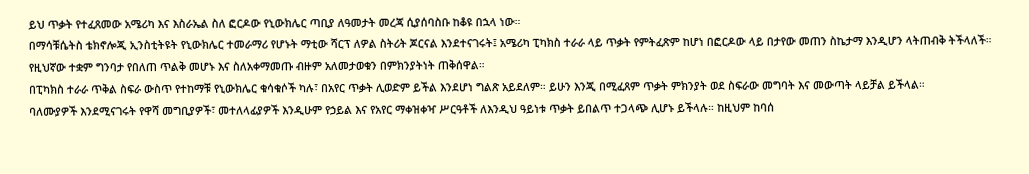ይህ ጥቃት የተፈጸመው አሜሪካ እና እስራኤል ስለ ፎርዶው የኒውክሌር ጣቢያ ለዓመታት መረጃ ሲያሰባስቡ ከቆዩ በኋላ ነው።
በማሳቹሴትስ ቴክኖሎጂ ኢንስቲትዩት የኒውክሌር ተመራማሪ የሆኑት ማቲው ሻርፕ ለዎል ስትሪት ጆርናል እንደተናገሩት፤ አሜሪካ ፒካክስ ተራራ ላይ ጥቃት የምትፈጽም ከሆነ በፎርዶው ላይ በታየው መጠን ስኬታማ እንዲሆን ላትጠብቅ ትችላለች።
የዚህኛው ተቋም ግንባታ የበለጠ ጥልቅ መሆኑ እና ስለአቀማመጡ ብዙም አለመታወቁን በምክንያትነት ጠቅሰዋል።
በፒካክስ ተራራ ጥቅል ስፍራ ውስጥ የተከማቹ የኒውክሌር ቁሳቁሶች ካሉ፣ በአየር ጥቃት ሊወድም ይችል እንደሆነ ግልጽ አይደለም። ይሁን እንጂ በሚፈጸም ጥቃት ምክንያት ወደ ስፍራው መግባት እና መውጣት ላይቻል ይችላል።
ባለሙያዎች እንደሚናገሩት የዋሻ መግቢያዎች፣ መተለላፊያዎች እንዲሁም የኃይል እና የአየር ማቀዝቀዣ ሥርዓቶች ለእንዲህ ዓይነቱ ጥቃት ይበልጥ ተጋላጭ ሊሆኑ ይችላሉ። ከዚህም ከባሰ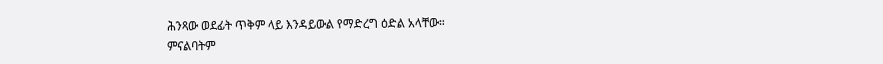ሕንጻው ወደፊት ጥቅም ላይ እንዳይውል የማድረግ ዕድል አላቸው።
ምናልባትም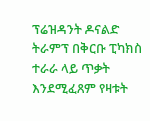ፕሬዝዳንት ዶናልድ ትራምፕ በቅርቡ ፒካክስ ተራራ ላይ ጥቃት እንደሚፈጸም የዛቱት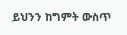ይህንን ከግምት ውስጥ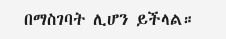በማስገባት ሊሆን ይችላል።